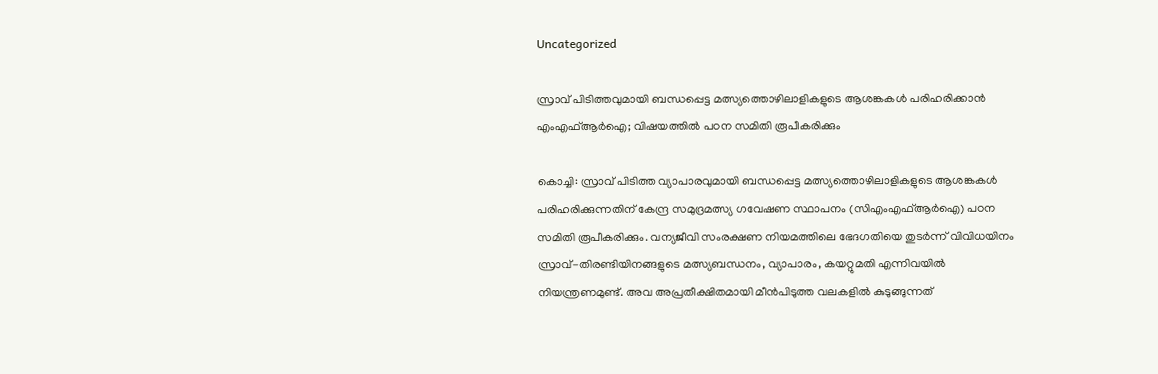Uncategorized

സ്രാവ് പിടിത്തവുമായി ബന്ധപ്പെട്ട മത്സ്യത്തൊഴിലാളികളുടെ ആശങ്കകൾ പരിഹരിക്കാൻ എംഎഫ്ആർഐ; വിഷയത്തിൽ പഠന സമിതി രൂപീകരിക്കും

കൊച്ചി: സ്രാവ് പിടിത്ത വ്യാപാരവുമായി ബന്ധപ്പെട്ട മത്സ്യത്തൊഴിലാളികളുടെ ആശങ്കകൾ പരിഹരിക്കുന്നതിന് കേന്ദ്ര സമുദ്രമത്സ്യ ഗവേഷണ സ്ഥാപനം (സിഎംഎഫ്ആർഐ) പഠന സമിതി രൂപീകരിക്കും. വന്യജീവി സംരക്ഷണ നിയമത്തിലെ ഭേദഗതിയെ തുടർന്ന് വിവിധയിനം സ്രാവ്-തിരണ്ടിയിനങ്ങളുടെ മത്സ്യബന്ധനം, വ്യാപാരം, കയറ്റുമതി എന്നിവയിൽ നിയന്ത്രണമുണ്ട്. അവ അപ്രതീക്ഷിതമായി മീൻപിടുത്ത വലകളിൽ കുടുങ്ങുന്നത്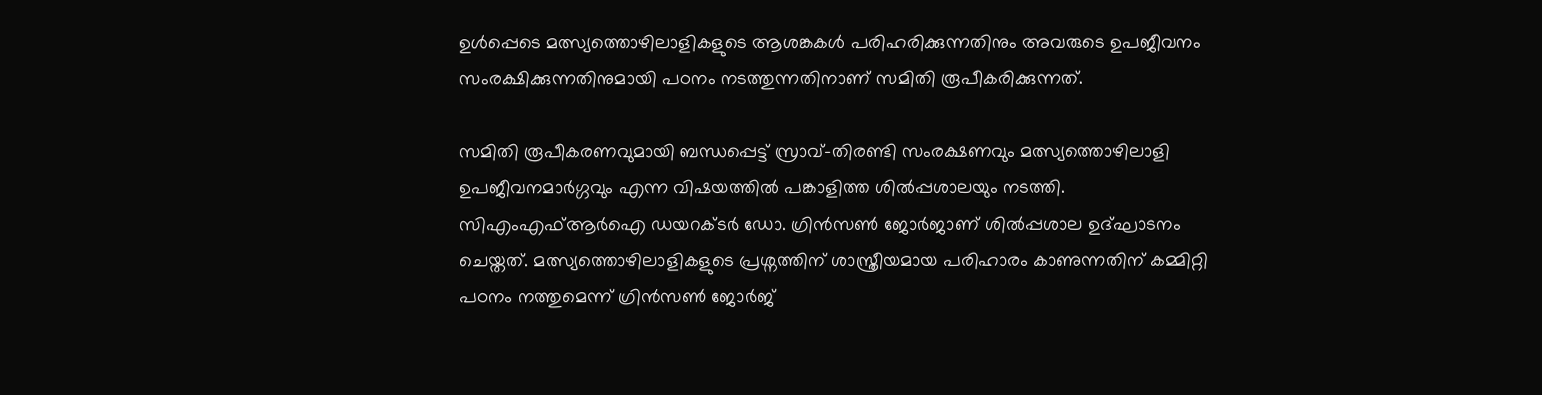ഉൾപ്പെടെ മത്സ്യത്തൊഴിലാളികളുടെ ആശങ്കകൾ പരിഹരിക്കുന്നതിനും അവരുടെ ഉപജീവനം സംരക്ഷിക്കുന്നതിനുമായി പഠനം നടത്തുന്നതിനാണ് സമിതി രൂപീകരിക്കുന്നത്.

സമിതി രൂപീകരണവുമായി ബന്ധപ്പെട്ട് സ്രാവ്-തിരണ്ടി സംരക്ഷണവും മത്സ്യത്തൊഴിലാളി ഉപജീവനമാർഗ്ഗവും എന്ന വിഷയത്തിൽ പങ്കാളിത്ത ശിൽപ്പശാലയും നടത്തി. സിഎംഎഫ്ആർഐ ഡയറക്ടർ ഡോ. ഗ്രിൻസൺ ജോർജാണ് ശിൽപ്പശാല ഉദ്ഘാടനം ചെയ്തത്. മത്സ്യത്തൊഴിലാളികളുടെ പ്രശ്നത്തിന് ശാസ്ത്രീയമായ പരിഹാരം കാണുന്നതിന് കമ്മിറ്റി പഠനം നത്തുമെന്ന് ഗ്രിൻസൺ ജോർജ്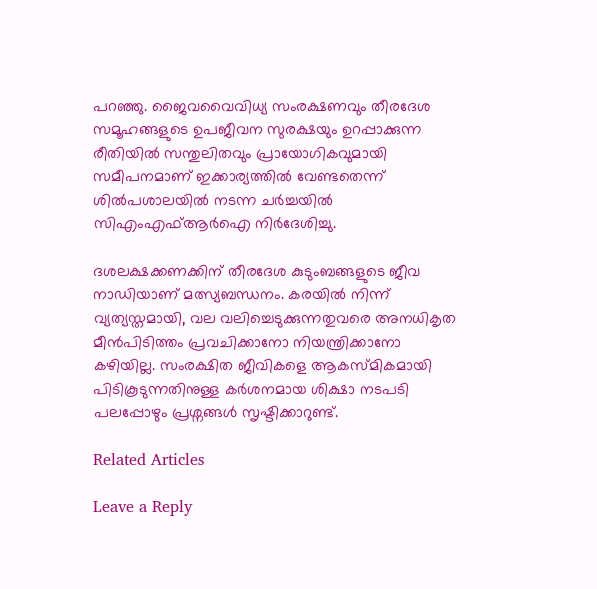പറഞ്ഞു. ജൈവവൈവിധ്യ സംരക്ഷണവും തീരദേശ സമൂഹങ്ങളുടെ ഉപജീവന സുരക്ഷയും ഉറപ്പാക്കുന്ന രീതിയിൽ സന്തുലിതവും പ്രായോഗികവുമായി സമീപനമാണ് ഇക്കാര്യത്തിൽ വേണ്ടതെന്ന് ശിൽപശാലയിൽ നടന്ന ചർച്ചയിൽ സിഎംഎഫ്ആർഐ നിർദേശിച്ചു.

ദശലക്ഷക്കണക്കിന് തീരദേശ കുടുംബങ്ങളുടെ ജീവ നാഡിയാണ് മത്സ്യബന്ധനം. കരയിൽ നിന്ന് വ്യത്യസ്തമായി, വല വലിച്ചെടുക്കുന്നതുവരെ അനധികൃത മീൻപിടിത്തം പ്രവചിക്കാനോ നിയന്ത്രിക്കാനോ കഴിയില്ല. സംരക്ഷിത ജീവികളെ ആകസ്മികമായി പിടികൂടുന്നതിനുള്ള കർശനമായ ശിക്ഷാ നടപടി പലപ്പോഴും പ്രശ്നങ്ങൾ സൃഷ്ടിക്കാറുണ്ട്.

Related Articles

Leave a Reply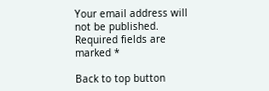Your email address will not be published. Required fields are marked *

Back to top button